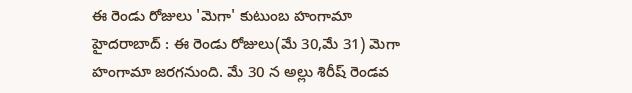ఈ రెండు రోజులు 'మెగా' కుటుంబ హంగామా
హైదరాబాద్ : ఈ రెండు రోజులు(మే 30,మే 31) మెగా హంగామా జరగనుంది. మే 30 న అల్లు శిరీష్ రెండవ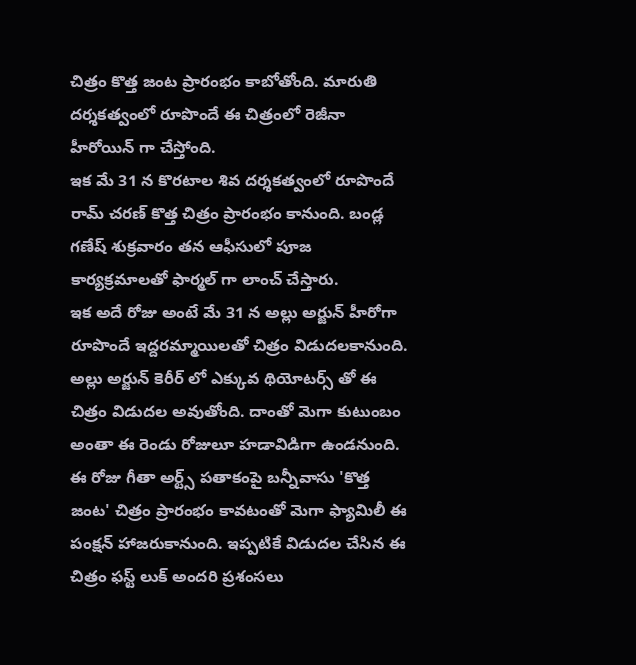చిత్రం కొత్త జంట ప్రారంభం కాబోతోంది. మారుతి దర్శకత్వంలో రూపొందే ఈ చిత్రంలో రెజీనా హీరోయిన్ గా చేస్తోంది.
ఇక మే 31 న కొరటాల శివ దర్శకత్వంలో రూపొందే రామ్ చరణ్ కొత్త చిత్రం ప్రారంభం కానుంది. బండ్ల గణేష్ శుక్రవారం తన ఆఫీసులో పూజ కార్యక్రమాలతో ఫార్మల్ గా లాంచ్ చేస్తారు.
ఇక అదే రోజు అంటే మే 31 న అల్లు అర్జున్ హీరోగా రూపొందే ఇద్దరమ్మాయిలతో చిత్రం విడుదలకానుంది. అల్లు అర్జున్ కెరీర్ లో ఎక్కువ థియోటర్స్ తో ఈ చిత్రం విడుదల అవుతోంది. దాంతో మెగా కుటుంబం అంతా ఈ రెండు రోజులూ హడావిడిగా ఉండనుంది.
ఈ రోజు గీతా అర్ట్స్ పతాకంపై బన్నీవాసు 'కొత్త జంట' చిత్రం ప్రారంభం కావటంతో మెగా ఫ్యామిలీ ఈ పంక్షన్ హాజరుకానుంది. ఇప్పటికే విడుదల చేసిన ఈ చిత్రం ఫస్ట్ లుక్ అందరి ప్రశంసలు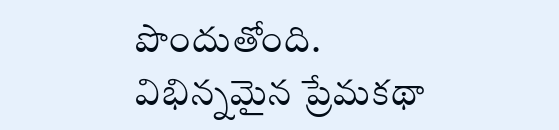పొందుతోంది.
విభిన్నమైన ప్రేమకథా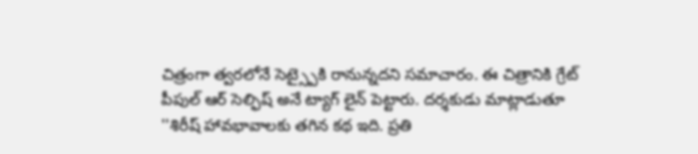చిత్రంగా త్వరలోనే సెట్స్పైకి రానున్నదని సమాచారం. ఈ చిత్రానికి గ్రేట్ పీపుల్ ఆర్ సెల్ఫిష్ అనే ట్యాగ్ లైన్ పెట్టారు. దర్శకుడు మాట్లాడుతూ ''శిరీష్ హావభావాలకు తగిన కథ ఇది. ప్రతి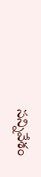సన్నివేశం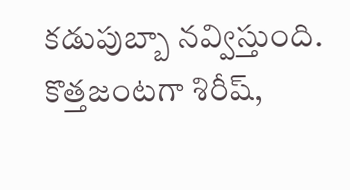కడుపుబ్బా నవ్విస్తుంది. కొత్తజంటగా శిరీష్,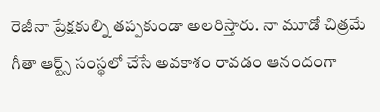రెజీనా ప్రేక్షకుల్ని తప్పకుండా అలరిస్తారు. నా మూడో చిత్రమే గీతా ఆర్ట్స్ సంస్థలో చేసే అవకాశం రావడం ఆనందంగా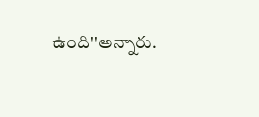ఉంది''అన్నారు.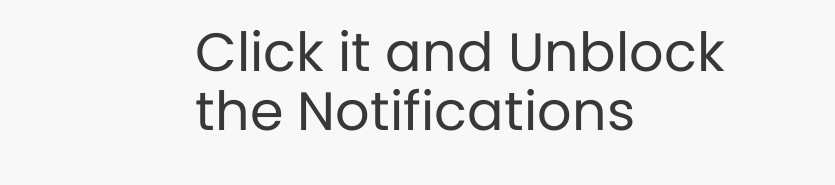Click it and Unblock the Notifications